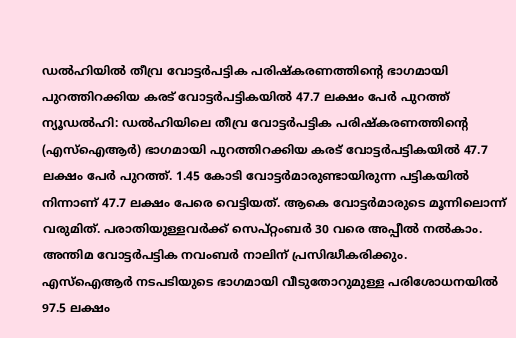ഡൽഹിയിൽ തീവ്ര വോട്ടർപട്ടിക പരിഷ്കരണത്തിന്റെ ഭാഗമായി പുറത്തിറക്കിയ കരട് വോട്ടർപട്ടികയിൽ 47.7 ലക്ഷം പേർ പുറത്ത്
ന്യൂഡൽഹി: ഡൽഹിയിലെ തീവ്ര വോട്ടർപട്ടിക പരിഷ്കരണത്തിന്റെ (എസ്ഐആർ) ഭാഗമായി പുറത്തിറക്കിയ കരട് വോട്ടർപട്ടികയിൽ 47.7 ലക്ഷം പേർ പുറത്ത്. 1.45 കോടി വോട്ടർമാരുണ്ടായിരുന്ന പട്ടികയിൽ നിന്നാണ് 47.7 ലക്ഷം പേരെ വെട്ടിയത്. ആകെ വോട്ടർമാരുടെ മൂന്നിലൊന്ന് വരുമിത്. പരാതിയുള്ളവർക്ക് സെപ്റ്റംബർ 30 വരെ അപ്പീൽ നൽകാം. അന്തിമ വോട്ടർപട്ടിക നവംബർ നാലിന് പ്രസിദ്ധീകരിക്കും.
എസ്ഐആർ നടപടിയുടെ ഭാഗമായി വീടുതോറുമുള്ള പരിശോധനയിൽ 97.5 ലക്ഷം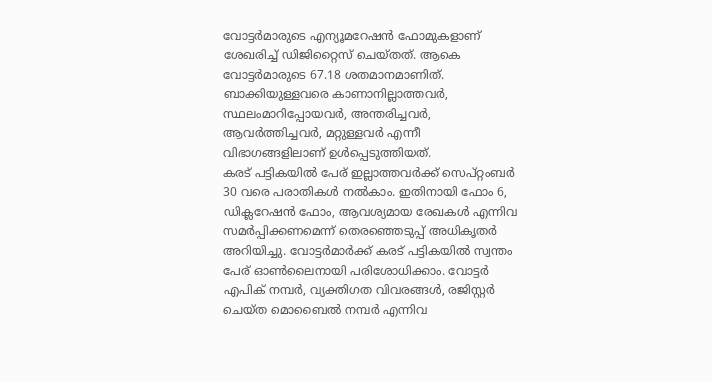വോട്ടർമാരുടെ എന്യൂമറേഷൻ ഫോമുകളാണ് ശേഖരിച്ച് ഡിജിറ്റൈസ് ചെയ്തത്. ആകെ വോട്ടർമാരുടെ 67.18 ശതമാനമാണിത്. ബാക്കിയുള്ളവരെ കാണാനില്ലാത്തവർ, സ്ഥലംമാറിപ്പോയവർ, അന്തരിച്ചവർ, ആവർത്തിച്ചവർ, മറ്റുള്ളവർ എന്നീ വിഭാഗങ്ങളിലാണ് ഉൾപ്പെടുത്തിയത്.
കരട് പട്ടികയിൽ പേര് ഇല്ലാത്തവർക്ക് സെപ്റ്റംബർ 30 വരെ പരാതികൾ നൽകാം. ഇതിനായി ഫോം 6, ഡിക്ലറേഷൻ ഫോം, ആവശ്യമായ രേഖകൾ എന്നിവ സമർപ്പിക്കണമെന്ന് തെരഞ്ഞെടുപ്പ് അധികൃതർ അറിയിച്ചു. വോട്ടർമാർക്ക് കരട് പട്ടികയിൽ സ്വന്തം പേര് ഓൺലൈനായി പരിശോധിക്കാം. വോട്ടർ എപിക് നമ്പർ, വ്യക്തിഗത വിവരങ്ങൾ, രജിസ്റ്റർ ചെയ്ത മൊബൈൽ നമ്പർ എന്നിവ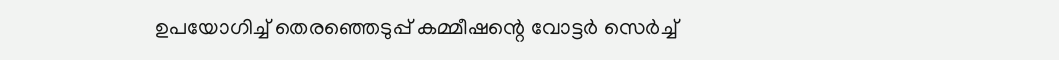ഉപയോഗിച്ച് തെരഞ്ഞെടുപ്പ് കമ്മീഷന്റെ വോട്ടർ സെർച്ച്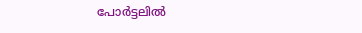പോർട്ടലിൽ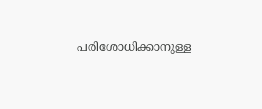പരിശോധിക്കാനുള്ള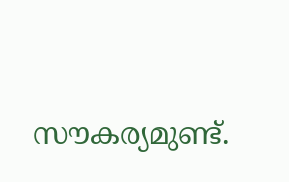സൗകര്യമുണ്ട്.